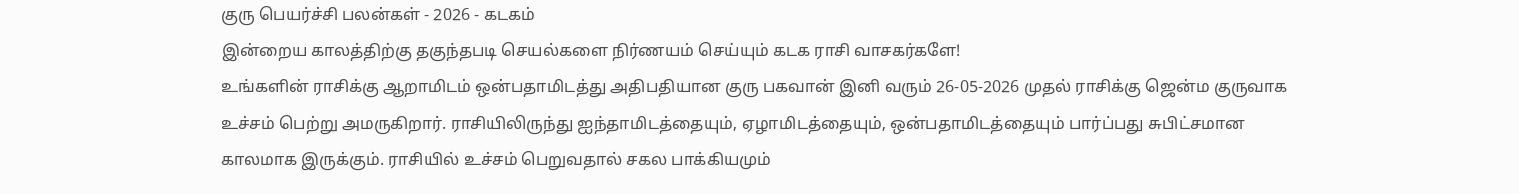குரு பெயர்ச்சி பலன்கள் - 2026 - கடகம்
இன்றைய காலத்திற்கு தகுந்தபடி செயல்களை நிர்ணயம் செய்யும் கடக ராசி வாசகர்களே!
உங்களின் ராசிக்கு ஆறாமிடம் ஒன்பதாமிடத்து அதிபதியான குரு பகவான் இனி வரும் 26-05-2026 முதல் ராசிக்கு ஜென்ம குருவாக உச்சம் பெற்று அமருகிறார். ராசியிலிருந்து ஐந்தாமிடத்தையும், ஏழாமிடத்தையும், ஒன்பதாமிடத்தையும் பார்ப்பது சுபிட்சமான காலமாக இருக்கும். ராசியில் உச்சம் பெறுவதால் சகல பாக்கியமும்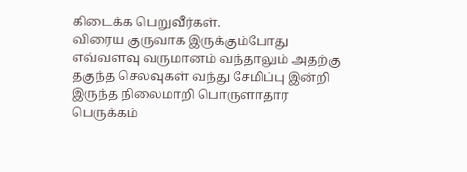கிடைக்க பெறுவீர்கள்.
விரைய குருவாக இருக்கும்போது எவ்வளவு வருமானம் வந்தாலும் அதற்கு தகுந்த செலவுகள் வந்து சேமிப்பு இன்றி இருந்த நிலைமாறி பொருளாதார பெருக்கம்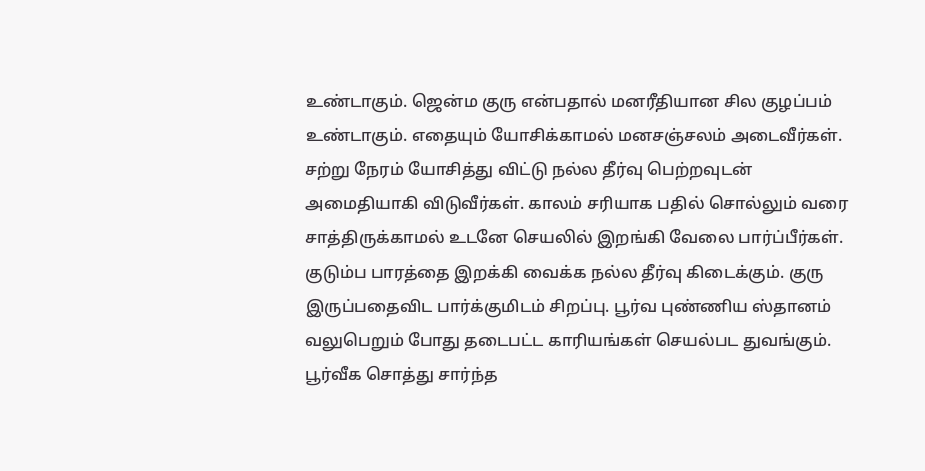உண்டாகும். ஜென்ம குரு என்பதால் மனரீதியான சில குழப்பம் உண்டாகும். எதையும் யோசிக்காமல் மனசஞ்சலம் அடைவீர்கள். சற்று நேரம் யோசித்து விட்டு நல்ல தீர்வு பெற்றவுடன் அமைதியாகி விடுவீர்கள். காலம் சரியாக பதில் சொல்லும் வரை சாத்திருக்காமல் உடனே செயலில் இறங்கி வேலை பார்ப்பீர்கள். குடும்ப பாரத்தை இறக்கி வைக்க நல்ல தீர்வு கிடைக்கும். குரு இருப்பதைவிட பார்க்குமிடம் சிறப்பு. பூர்வ புண்ணிய ஸ்தானம் வலுபெறும் போது தடைபட்ட காரியங்கள் செயல்பட துவங்கும். பூர்வீக சொத்து சார்ந்த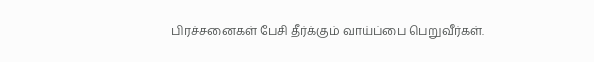பிரச்சனைகள் பேசி தீர்க்கும் வாய்ப்பை பெறுவீர்கள்.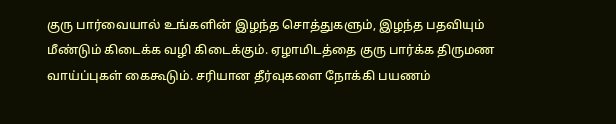குரு பார்வையால் உங்களின் இழந்த சொத்துகளும், இழந்த பதவியும் மீண்டும் கிடைக்க வழி கிடைக்கும். ஏழாமிடத்தை குரு பார்க்க திருமண வாய்ப்புகள் கைகூடும். சரியான தீர்வுகளை நோக்கி பயணம்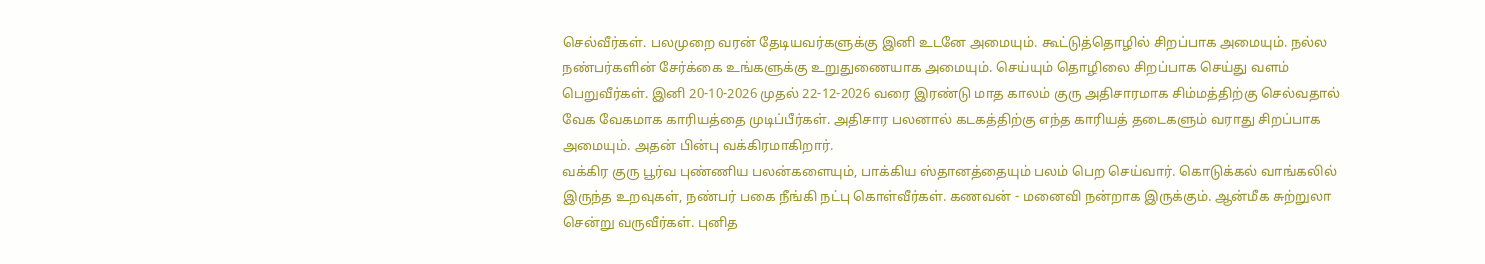செல்வீர்கள். பலமுறை வரன் தேடியவர்களுக்கு இனி உடனே அமையும். கூட்டுத்தொழில் சிறப்பாக அமையும். நல்ல நண்பர்களின் சேர்க்கை உங்களுக்கு உறுதுணையாக அமையும். செய்யும் தொழிலை சிறப்பாக செய்து வளம் பெறுவீர்கள். இனி 20-10-2026 முதல் 22-12-2026 வரை இரண்டு மாத காலம் குரு அதிசாரமாக சிம்மத்திற்கு செல்வதால் வேக வேகமாக காரியத்தை முடிப்பீர்கள். அதிசார பலனால் கடகத்திற்கு எந்த காரியத் தடைகளும் வராது சிறப்பாக அமையும். அதன் பின்பு வக்கிரமாகிறார்.
வக்கிர குரு பூர்வ புண்ணிய பலன்களையும், பாக்கிய ஸ்தானத்தையும் பலம் பெற செய்வார். கொடுக்கல் வாங்கலில் இருந்த உறவுகள், நண்பர் பகை நீங்கி நட்பு கொள்வீர்கள். கணவன் - மனைவி நன்றாக இருக்கும். ஆன்மீக சுற்றுலா சென்று வருவீர்கள். புனித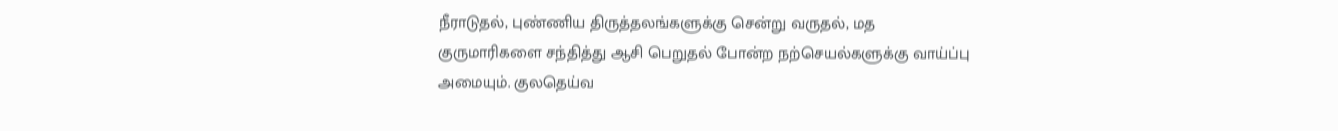நீராடுதல், புண்ணிய திருத்தலங்களுக்கு சென்று வருதல், மத குருமாரிகளை சந்தித்து ஆசி பெறுதல் போன்ற நற்செயல்களுக்கு வாய்ப்பு அமையும். குலதெய்வ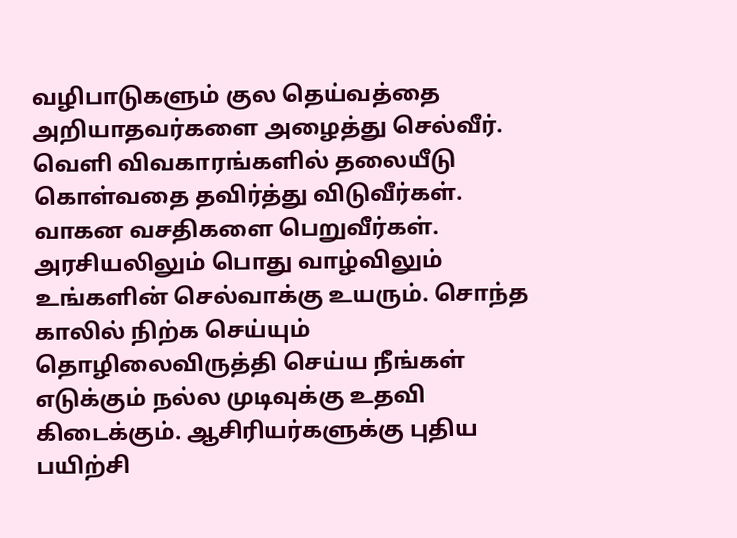வழிபாடுகளும் குல தெய்வத்தை அறியாதவர்களை அழைத்து செல்வீர். வெளி விவகாரங்களில் தலையீடு கொள்வதை தவிர்த்து விடுவீர்கள். வாகன வசதிகளை பெறுவீர்கள். அரசியலிலும் பொது வாழ்விலும் உங்களின் செல்வாக்கு உயரும். சொந்த காலில் நிற்க செய்யும் தொழிலைவிருத்தி செய்ய நீங்கள் எடுக்கும் நல்ல முடிவுக்கு உதவி கிடைக்கும். ஆசிரியர்களுக்கு புதிய பயிற்சி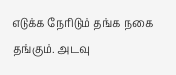எடுக்க நேரிடும் தங்க நகை தங்கும். அடவு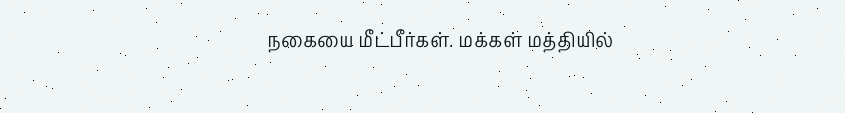நகையை மீட்பீர்கள். மக்கள் மத்தியில்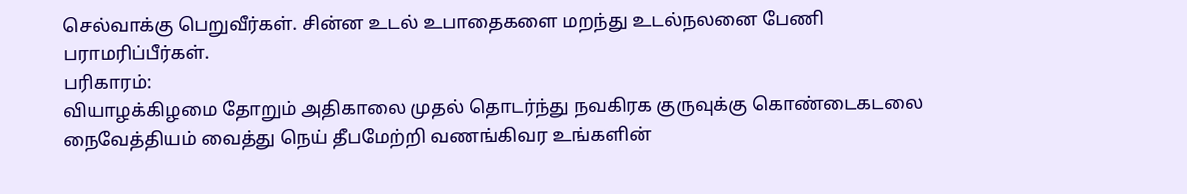செல்வாக்கு பெறுவீர்கள். சின்ன உடல் உபாதைகளை மறந்து உடல்நலனை பேணி பராமரிப்பீர்கள்.
பரிகாரம்:
வியாழக்கிழமை தோறும் அதிகாலை முதல் தொடர்ந்து நவகிரக குருவுக்கு கொண்டைகடலை நைவேத்தியம் வைத்து நெய் தீபமேற்றி வணங்கிவர உங்களின்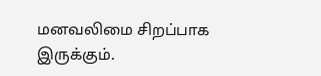மனவலிமை சிறப்பாக இருக்கும்.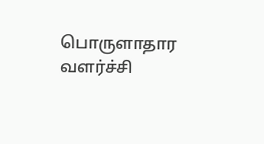பொருளாதார வளர்ச்சி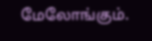மேலோங்கும்.